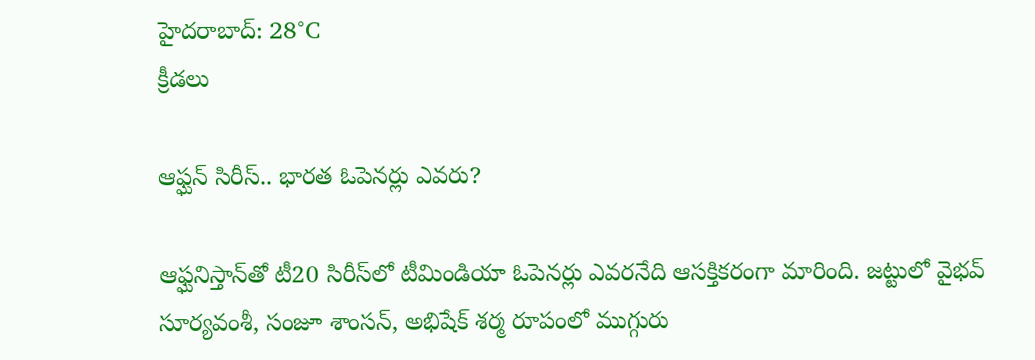హైదరాబాద్: 28°C
క్రీడలు

ఆఫ్ఘన్ సిరీస్.. భారత ఓపెనర్లు ఎవరు?

ఆఫ్ఘనిస్తాన్‌తో టీ20 సిరీస్‌లో టీమిండియా ఓపెనర్లు ఎవరనేది ఆసక్తికరంగా మారింది. జట్టులో వైభవ్ సూర్యవంశీ, సంజూ శాంసన్, అభిషేక్ శర్మ రూపంలో ముగ్గురు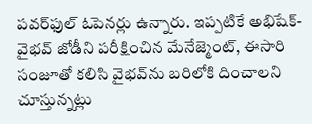పవర్‌ఫుల్ ఓపెనర్లు ఉన్నారు. ఇప్పటికే అభిషేక్-వైభవ్ జోడీని పరీక్షించిన మేనేజ్మెంట్, ఈసారి సంజూతో కలిసి వైభవ్‌ను బరిలోకి దించాలని చూస్తున్నట్లు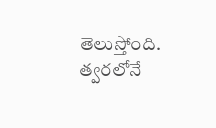తెలుస్తోంది. త్వరలోనే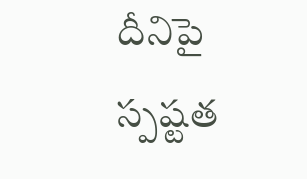దీనిపై స్పష్టత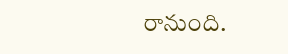రానుంది.